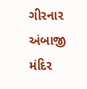ગીરનાર અંબાજી મંદિર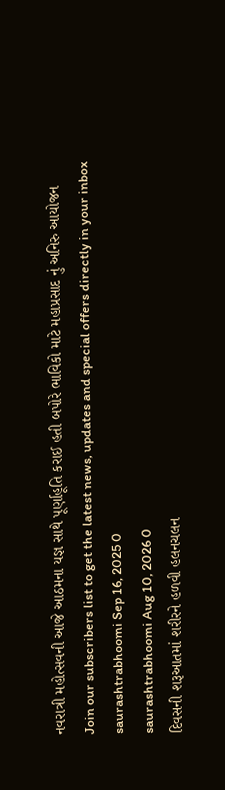નવરાત્રી મહોત્સવની આજે આઠમના યજ્ઞ સાથે પૂર્ણાહૂતિ કરાઈ હતી બપોરે ભાવિકો માટે મહાપ્રસાદ નું અનિરુ આયોજન
Join our subscribers list to get the latest news, updates and special offers directly in your inbox
saurashtrabhoomi Sep 16, 2025 0
saurashtrabhoomi Aug 10, 2026 0
દિવસની શરૂઆતમાં શરીરને હળવી હલનચલન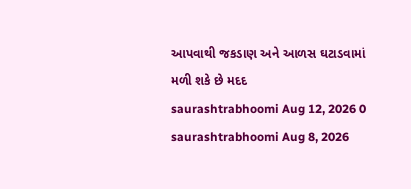આપવાથી જકડાણ અને આળસ ઘટાડવામાં મળી શકે છે મદદ
saurashtrabhoomi Aug 12, 2026 0
saurashtrabhoomi Aug 8, 2026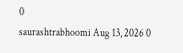0
saurashtrabhoomi Aug 13, 2026 0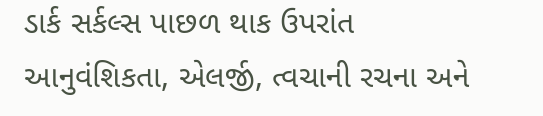ડાર્ક સર્કલ્સ પાછળ થાક ઉપરાંત આનુવંશિકતા, એલર્જી, ત્વચાની રચના અને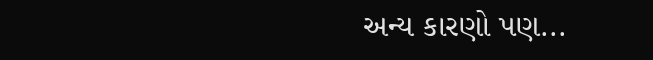અન્ય કારણો પણ...